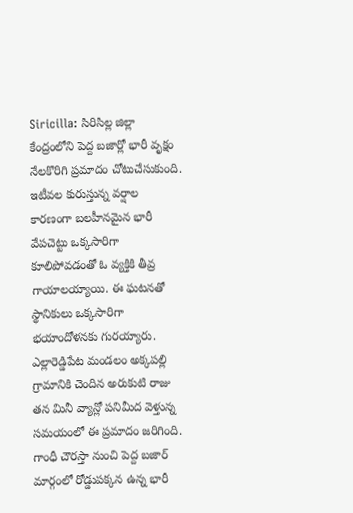Siricilla: సిరిసిల్ల జిల్లా కేంద్రంలోని పెద్ద బజార్లో భారీ వృక్షం నేలకొరిగి ప్రమాదం చోటుచేసుకుంది. ఇటీవల కురుస్తున్న వర్షాల కారణంగా బలహీనమైన భారీ వేపచెట్టు ఒక్కసారిగా కూలిపోవడంతో ఓ వ్యక్తికి తీవ్ర గాయాలయ్యాయి. ఈ ఘటనతో స్థానికులు ఒక్కసారిగా భయాందోళనకు గురయ్యారు. ఎల్లారెడ్డిపేట మండలం అక్కపల్లి గ్రామానికి చెందిన అరుకుటి రాజు తన మినీ వ్యాన్లో పనిమీద వెళ్తున్న సమయంలో ఈ ప్రమాదం జరిగింది. గాంధీ చౌరస్తా నుంచి పెద్ద బజార్ మార్గంలో రోడ్డుపక్కన ఉన్న భారీ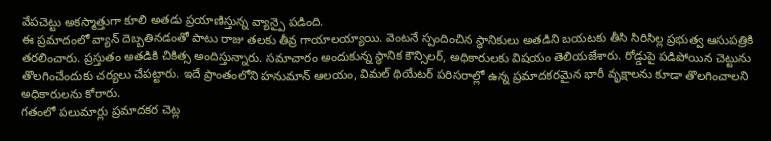వేపచెట్టు అకస్మాత్తుగా కూలి అతడు ప్రయాణిస్తున్న వ్యాన్పై పడింది.
ఈ ప్రమాదంలో వ్యాన్ దెబ్బతినడంతో పాటు రాజు తలకు తీవ్ర గాయాలయ్యాయి. వెంటనే స్పందించిన స్థానికులు అతడిని బయటకు తీసి సిరిసిల్ల ప్రభుత్వ ఆసుపత్రికి తరలించారు. ప్రస్తుతం అతడికి చికిత్స అందిస్తున్నారు. సమాచారం అందుకున్న స్థానిక కౌన్సిలర్, అధికారులకు విషయం తెలియజేశారు. రోడ్డుపై పడిపోయిన చెట్టును తొలగించేందుకు చర్యలు చేపట్టారు. ఇదే ప్రాంతంలోని హనుమాన్ ఆలయం, విమల్ థియేటర్ పరిసరాల్లో ఉన్న ప్రమాదకరమైన భారీ వృక్షాలను కూడా తొలగించాలని అధికారులను కోరారు.
గతంలో పలుమార్లు ప్రమాదకర చెట్ల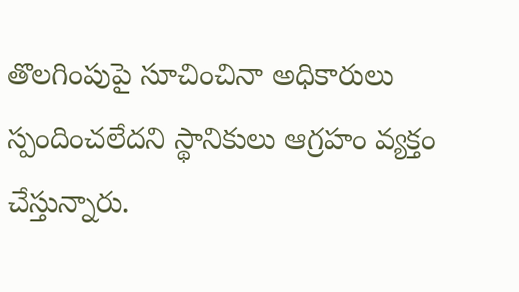తొలగింపుపై సూచించినా అధికారులు స్పందించలేదని స్థానికులు ఆగ్రహం వ్యక్తం చేస్తున్నారు.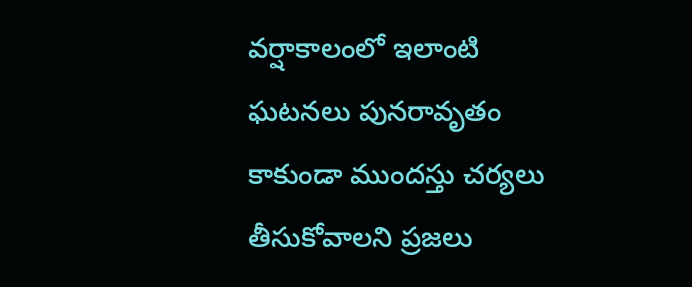వర్షాకాలంలో ఇలాంటి ఘటనలు పునరావృతం కాకుండా ముందస్తు చర్యలు తీసుకోవాలని ప్రజలు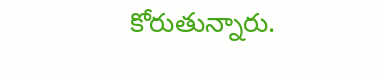కోరుతున్నారు.